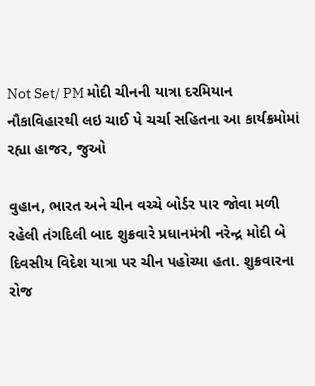Not Set/ PM મોદી ચીનની યાત્રા દરમિયાન નૌકાવિહારથી લઇ ચાઈ પે ચર્ચા સહિતના આ કાર્યક્રમોમાં રહ્યા હાજર, જુઓ

વુહાન, ભારત અને ચીન વચ્ચે બોર્ડર પાર જોવા મળી રહેલી તંગદિલી બાદ શુક્રવારે પ્રધાનમંત્રી નરેન્દ્ર મોદી બે દિવસીય વિદેશ યાત્રા પર ચીન પહોચ્યા હતા. શુક્રવારના રોજ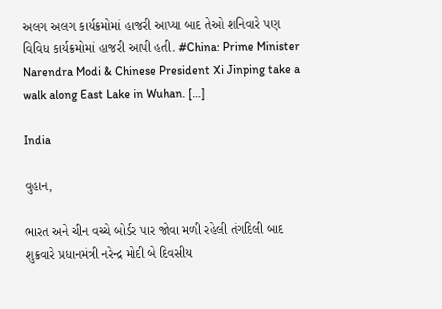અલગ અલગ કાર્યક્રમોમાં હાજરી આપ્યા બાદ તેઓ શનિવારે પણ વિવિધ કાર્યક્રમોમાં હાજરી આપી હતી. #China: Prime Minister Narendra Modi & Chinese President Xi Jinping take a walk along East Lake in Wuhan. […]

India

વુહાન,

ભારત અને ચીન વચ્ચે બોર્ડર પાર જોવા મળી રહેલી તંગદિલી બાદ શુક્રવારે પ્રધાનમંત્રી નરેન્દ્ર મોદી બે દિવસીય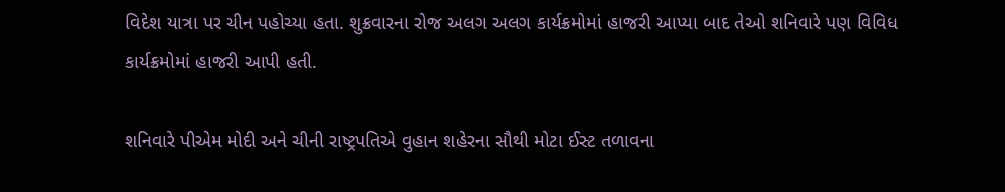વિદેશ યાત્રા પર ચીન પહોચ્યા હતા. શુક્રવારના રોજ અલગ અલગ કાર્યક્રમોમાં હાજરી આપ્યા બાદ તેઓ શનિવારે પણ વિવિધ કાર્યક્રમોમાં હાજરી આપી હતી.

શનિવારે પીએમ મોદી અને ચીની રાષ્ટ્રપતિએ વુહાન શહેરના સૌથી મોટા ઈસ્ટ તળાવના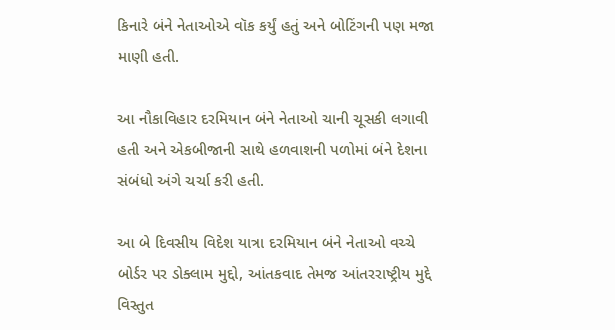કિનારે બંને નેતાઓએ વૉક કર્યું હતું અને બોટિંગની પણ મજા માણી હતી.

આ નૌકાવિહાર દરમિયાન બંને નેતાઓ ચાની ચૂસકી લગાવી હતી અને એકબીજાની સાથે હળવાશની પળોમાં બંને દેશના સંબંધો અંગે ચર્ચા કરી હતી.

આ બે દિવસીય વિદેશ યાત્રા દરમિયાન બંને નેતાઓ વચ્ચે બોર્ડર પર ડોક્લામ મુદ્દો, આંતકવાદ તેમજ આંતરરાષ્ટ્રીય મુદ્દે વિસ્તુત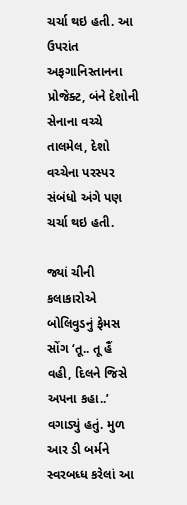ચર્ચા થઇ હતી. આ ઉપરાંત અફગાનિસ્તાનના પ્રોજેક્ટ, બંને દેશોની સેનાના વચ્ચે તાલમેલ, દેશો વચ્ચેના પરસ્પર સંબંધો અંગે પણ ચર્ચા થઇ હતી.

જ્યાં ચીની કલાકારોએ બોલિવુડનું ફેમસ સોંગ ‘તૂ.. તૂ હૈં વહી, દિલને જિસે અપના કહા..’ વગાડ્યું હતું. મુળ આર ડી બર્મને સ્વરબધ્ધ કરેલાં આ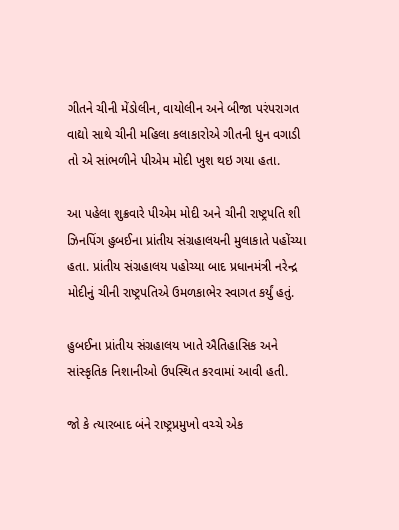ગીતને ચીની મેંડોલીન, વાયોલીન અને બીજા પરંપરાગત વાદ્યો સાથે ચીની મહિલા કલાકારોએ ગીતની ધુન વગાડી તો એ સાંભળીને પીએમ મોદી ખુશ થઇ ગયા હતા.

આ પહેલા શુક્રવારે પીએમ મોદી અને ચીની રાષ્ટ્રપતિ શી ઝિનપિંગ હુબઈના પ્રાંતીય સંગ્રહાલયની મુલાકાતે પહોંચ્યા હતા. પ્રાંતીય સંગ્રહાલય પહોચ્યા બાદ પ્રધાનમંત્રી નરેન્દ્ર મોદીનું ચીની રાષ્ટ્રપતિએ ઉમળકાભેર સ્વાગત કર્યું હતું.

હુબઈના પ્રાંતીય સંગ્રહાલય ખાતે ઐતિહાસિક અને સાંસ્કૃતિક નિશાનીઓ ઉપસ્થિત કરવામાં આવી હતી.

જો કે ત્યારબાદ બંને રાષ્ટ્રપ્રમુખો વચ્ચે એક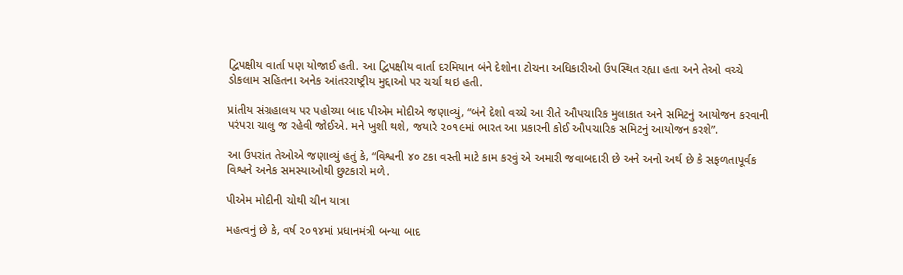દ્વિપક્ષીય વાર્તા પણ યોજાઈ હતી. આ દ્વિપક્ષીય વાર્તા દરમિયાન બંને દેશોના ટોચના અધિકારીઓ ઉપસ્થિત રહ્યા હતા અને તેઓ વચ્ચે ડોકલામ સહિતના અનેક આંતરરાષ્ટ્રીય મુદ્દાઓ પર ચર્ચા થઇ હતી.

પ્રાંતીય સંગ્રહાલય પર પહોચ્યા બાદ પીએમ મોદીએ જણાવ્યું, “બંને દેશો વચ્ચે આ રીતે ઔપચારિક મુલાકાત અને સમિટનું આયોજન કરવાની પરંપરા ચાલુ જ રહેવી જોઈએ. મને ખુશી થશે, જયારે ૨૦૧૯માં ભારત આ પ્રકારની કોઈ ઔપચારિક સમિટનું આયોજન કરશે”.

આ ઉપરાંત તેઓએ જણાવ્યું હતું કે, “વિશ્વની ૪૦ ટકા વસ્તી માટે કામ કરવું એ અમારી જવાબદારી છે અને અનો અર્થ છે કે સફળતાપૂર્વક વિશ્વને અનેક સમસ્યાઓથી છુટકારો મળે.

પીએમ મોદીની ચોથી ચીન યાત્રા

મહત્વનું છે કે, વર્ષ ૨૦૧૪માં પ્રધાનમંત્રી બન્યા બાદ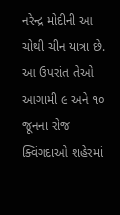નરેન્દ્ર મોદીની આ ચોથી ચીન યાત્રા છે. આ ઉપરાંત તેઓ આગામી ૯ અને ૧૦ જૂનના રોજ ક્વિંગદાઓ શહેરમાં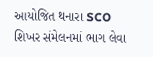આયોજિત થનારા SCO શિખર સંમેલનમાં ભાગ લેવા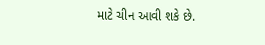માટે ચીન આવી શકે છે.